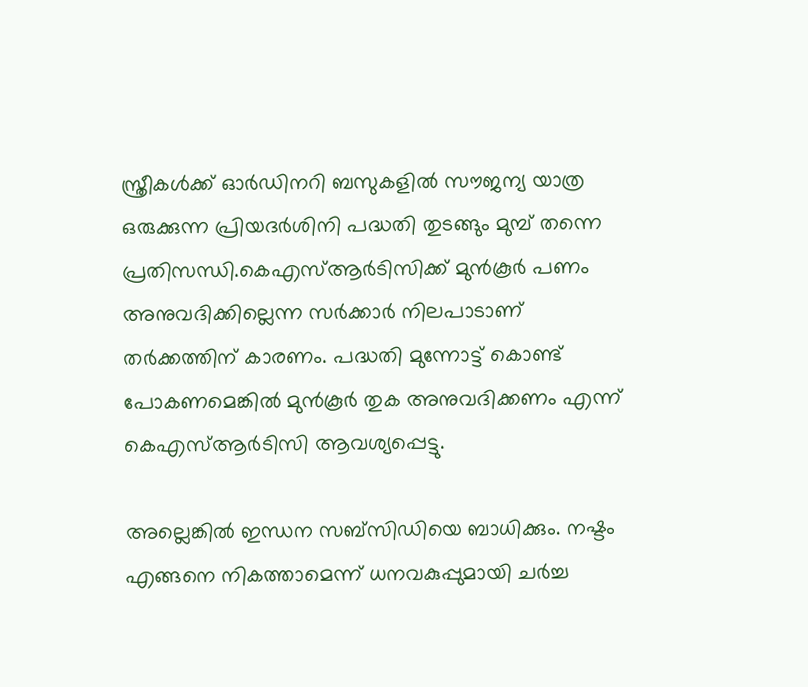സ്ത്രീകള്‍ക്ക് ഓര്‍ഡിനറി ബസുകളില്‍ സൗജന്യ യാത്ര ഒരുക്കുന്ന പ്രിയദർശിനി പദ്ധതി തുടങ്ങും മുമ്പ് തന്നെ പ്രതിസന്ധി.കെഎസ്‌ആർടിസിക്ക് മുൻകൂർ പണം അനുവദിക്കില്ലെന്ന സ‍ർക്കാര്‍ നിലപാടാണ് തർക്കത്തിന് കാരണം. പദ്ധതി മുന്നോട്ട് കൊണ്ട് പോകണമെങ്കില്‍ മുൻകൂർ തുക അനുവദിക്കണം എന്ന് കെഎസ്‌ആർടിസി ആവശ്യപ്പെട്ടു.

അല്ലെങ്കില്‍ ഇന്ധന സബ്‍സിഡിയെ ബാധിക്കും. നഷ്ടം എങ്ങനെ നികത്താമെന്ന് ധനവകുപ്പുമായി ചര്‍ച്ച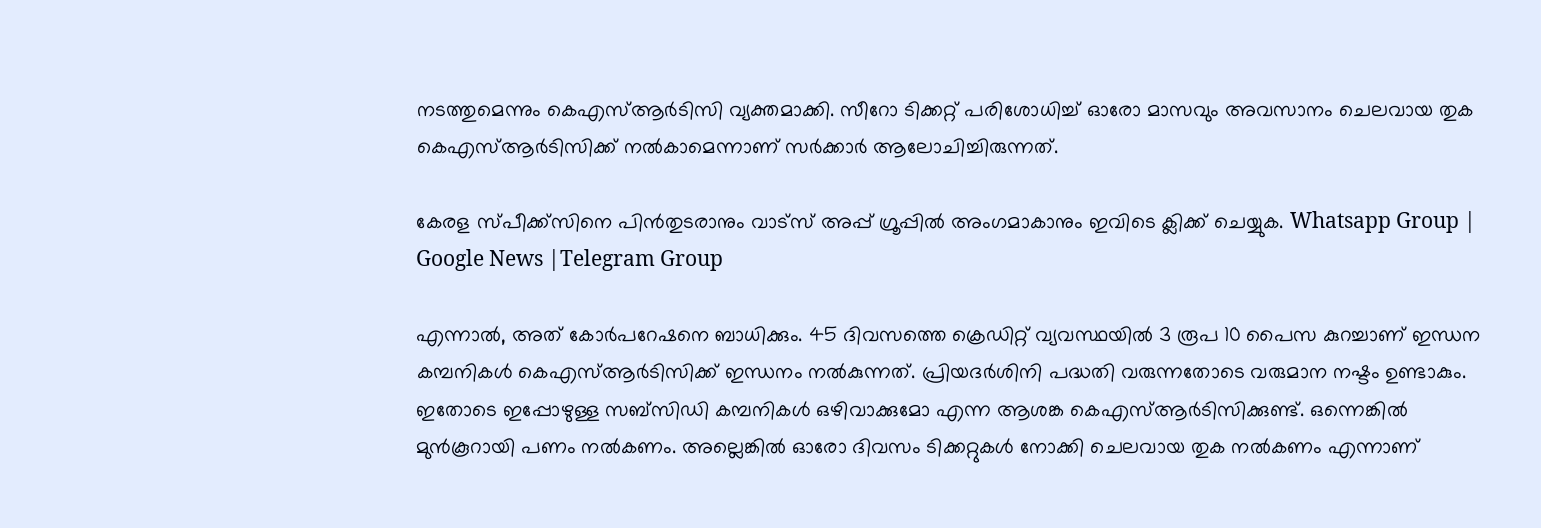നടത്തുമെന്നും കെഎസ്‌ആർടിസി വ്യക്തമാക്കി. സീറോ ടിക്കറ്റ് പരിശോധിച്ച്‌ ഓരോ മാസവും അവസാനം ചെലവായ തുക കെഎസ്‌ആർടിസിക്ക് നല്‍കാമെന്നാണ് സർക്കാര്‍ ആലോചിച്ചിരുന്നത്.

കേരള സ്പീക്ക്സിനെ പിൻതുടരാനും വാട്സ് അപ്പ് ഗ്രൂപ്പിൽ അംഗമാകാനും ഇവിടെ ക്ലിക്ക് ചെയ്യുക. Whatsapp Group | Google News |Telegram Group

എന്നാല്‍, അത് കോര്‍പറേഷനെ ബാധിക്കും. 45 ദിവസത്തെ ക്രെഡിറ്റ് വ്യവസ്ഥയില്‍ 3 രൂപ 10 പൈസ കുറച്ചാണ് ഇന്ധന കമ്പനികള്‍ കെഎസ്‌ആർടിസിക്ക് ഇന്ധനം നല്‍കുന്നത്. പ്രിയദർശിനി പദ്ധതി വരുന്നതോടെ വരുമാന നഷ്ടം ഉണ്ടാകും. ഇതോടെ ഇപ്പോഴുള്ള സബ്സിഡി കമ്പനികള്‍ ഒഴിവാക്കുമോ എന്ന ആശങ്ക കെഎസ്‌ആർടിസിക്കുണ്ട്. ഒന്നെങ്കില്‍ മുൻകൂറായി പണം നല്‍കണം. അല്ലെങ്കില്‍ ഓരോ ദിവസം ടിക്കറ്റുകള്‍ നോക്കി ചെലവായ തുക നല്‍കണം എന്നാണ്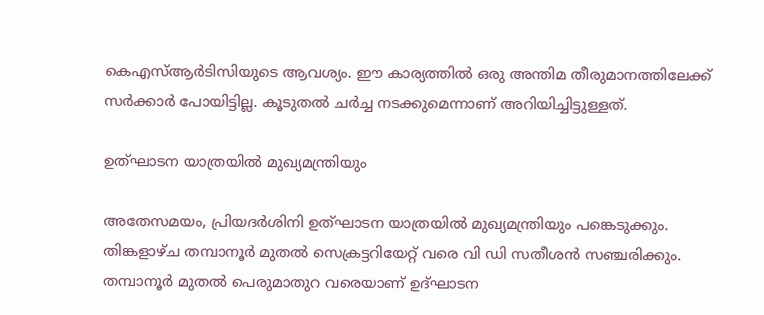കെഎസ്‌ആർടിസിയുടെ ആവശ്യം. ഈ കാര്യത്തില്‍ ഒരു അന്തിമ തീരുമാനത്തിലേക്ക് സർക്കാര്‍ പോയിട്ടില്ല. കൂടുതല്‍ ചർച്ച നടക്കുമെന്നാണ് അറിയിച്ചിട്ടുള്ളത്.

ഉത്ഘാടന യാത്രയില്‍ മുഖ്യമന്ത്രിയും

അതേസമയം, പ്രിയദർശിനി ഉത്ഘാടന യാത്രയില്‍ മുഖ്യമന്ത്രിയും പങ്കെടുക്കും. തിങ്കളാഴ്ച തമ്പാനൂർ മുതല്‍ സെക്രട്ടറിയേറ്റ് വരെ വി ഡി സതീശൻ സഞ്ചരിക്കും. തമ്പാനൂർ മുതല്‍ പെരുമാതുറ വരെയാണ് ഉദ്ഘാടന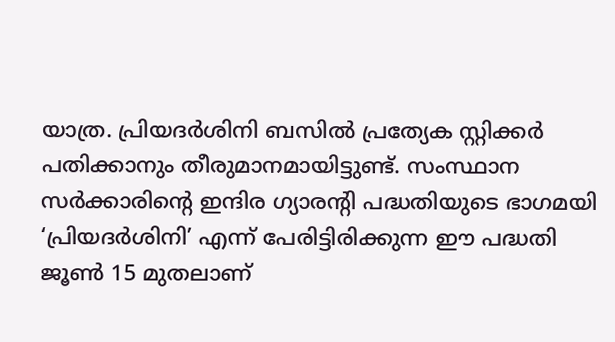യാത്ര. പ്രിയദർശിനി ബസില്‍ പ്രത്യേക സ്റ്റിക്കർ പതിക്കാനും തീരുമാനമായിട്ടുണ്ട്. സംസ്ഥാന സർക്കാരിന്‍റെ ഇന്ദിര ഗ്യാരന്‍റി പദ്ധതിയുടെ ഭാഗമയി ‘പ്രിയദർശിനി’ എന്ന് പേരിട്ടിരിക്കുന്ന ഈ പദ്ധതി ജൂണ്‍ 15 മുതലാണ്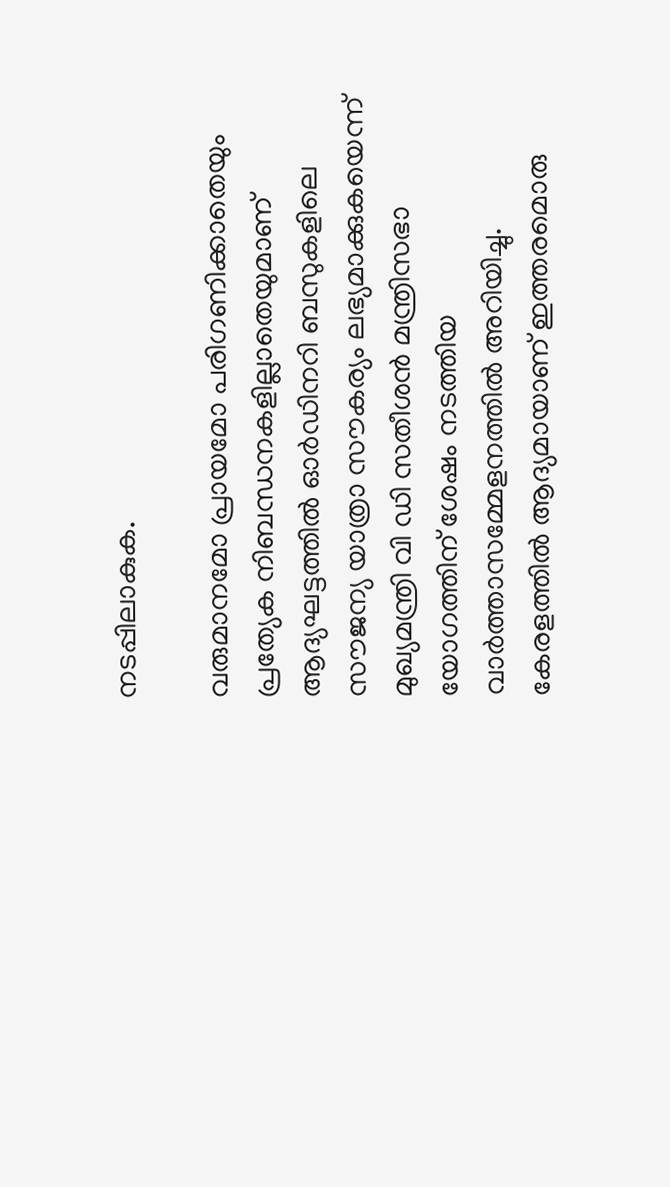നടപ്പിലാകുക.

വരുമാനമോ പ്രായമോ പരിഗണിക്കാതെയും പ്രത്യേക നിബന്ധനകളില്ലാതെയുമാണ് ആദ്യഘട്ടത്തില്‍ ഓർഡിനറി ബസുകളിലെ സൗജന്യ യാത്രാ സൗകര്യം ലഭ്യമാക്കുകയെന്ന് മുഖ്യമന്ത്രി വി ഡി സതീശൻ മന്ത്രിസഭാ യോഗത്തിന് ശേഷം നടത്തിയ വാർത്താസമ്മേളനത്തില്‍ അറിയിച്ചു. കേരളത്തില്‍ ആദ്യമായാണ് ഇത്തരമൊരു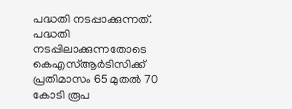പദ്ധതി നടപ്പാക്കുന്നത്. പദ്ധതി നടപ്പിലാക്കുന്നതോടെ കെഎസ്‌ആർടിസിക്ക് പ്രതിമാസം 65 മുതല്‍ 70 കോടി രൂപ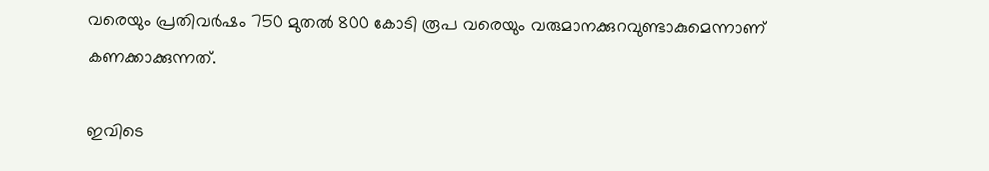വരെയും പ്രതിവർഷം 750 മുതല്‍ 800 കോടി രൂപ വരെയും വരുമാനക്കുറവുണ്ടാകുമെന്നാണ് കണക്കാക്കുന്നത്.

ഇവിടെ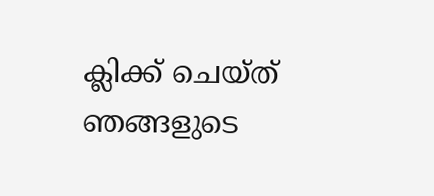ക്ലിക്ക് ചെയ്ത് ഞങ്ങളുടെ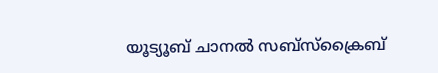യൂട്യൂബ് ചാനൽ സബ്സ്ക്രൈബ്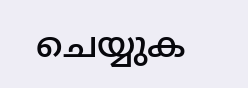ചെയ്യുക